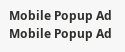Mobile Popup Ad
Mobile Popup Ad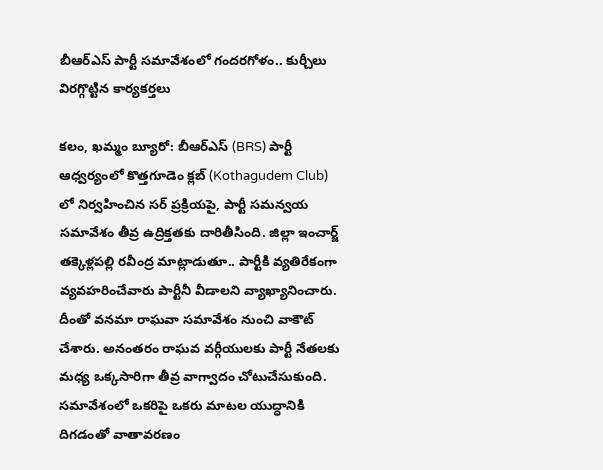బీఆర్ఎస్ పార్టీ సమావేశంలో గందరగోళం.. కుర్చీలు విరగ్గొట్టిన కార్యకర్తలు

కలం, ఖమ్మం బ్యూరో: బీఆర్ఎస్ (BRS) పార్టీ ఆధ్వర్యంలో కొత్తగూడెం క్లబ్‌ (Kothagudem Club) లో నిర్వహించిన సర్ ప్రక్రియపై, పార్టీ సమన్వయ సమావేశం తీవ్ర ఉద్రిక్తతకు దారితీసింది. జిల్లా ఇంచార్జ్ తక్కెళ్లపల్లి రవీంద్ర మాట్లాడుతూ.. పార్టీకి వ్యతిరేకంగా వ్యవహరించేవారు పార్టీనీ వీడాలని వ్యాఖ్యానించారు. దీంతో వనమా రాఘవా సమావేశం నుంచి వాకౌట్ చేశారు. అనంతరం రాఘవ వర్గీయులకు పార్టీ నేతలకు మధ్య ఒక్కసారిగా తీవ్ర వాగ్వాదం చోటుచేసుకుంది. సమావేశంలో ఒకరిపై ఒకరు మాటల యుద్ధానికి దిగడంతో వాతావరణం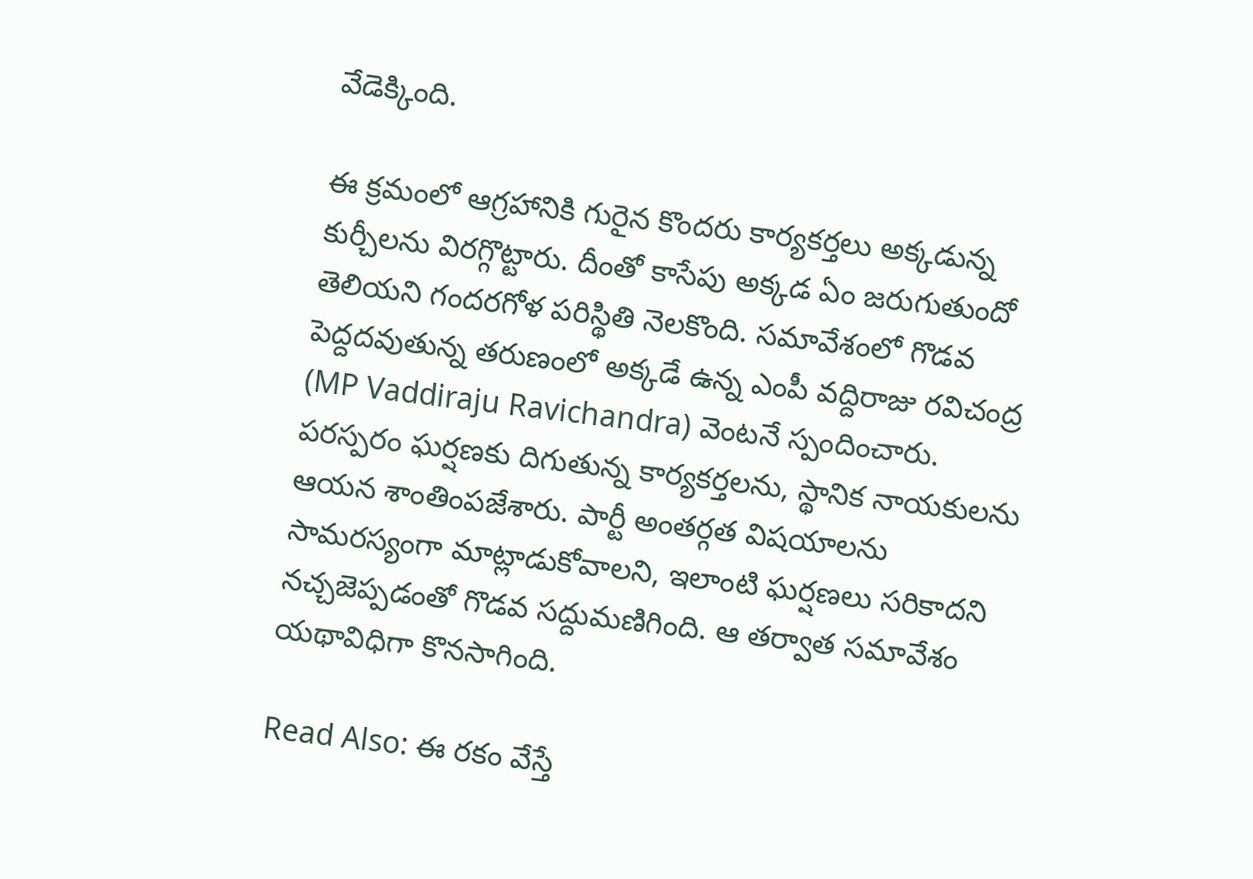వేడెక్కింది.

ఈ క్రమంలో ఆగ్రహానికి గురైన కొందరు కార్యకర్తలు అక్కడున్న కుర్చీలను విరగ్గొట్టారు. దీంతో కాసేపు అక్కడ ఏం జరుగుతుందో తెలియని గందరగోళ పరిస్థితి నెలకొంది. సమావేశంలో గొడవ పెద్దదవుతున్న తరుణంలో అక్కడే ఉన్న ఎంపీ వద్దిరాజు రవిచంద్ర (MP Vaddiraju Ravichandra) వెంటనే స్పందించారు. పరస్పరం ఘర్షణకు దిగుతున్న కార్యకర్తలను, స్థానిక నాయకులను ఆయన శాంతింపజేశారు. పార్టీ అంతర్గత విషయాలను సామరస్యంగా మాట్లాడుకోవాలని, ఇలాంటి ఘర్షణలు సరికాదని నచ్చజెప్పడంతో గొడవ సద్దుమణిగింది. ఆ తర్వాత సమావేశం యథావిధిగా కొనసాగింది.

Read Also: ఈ రకం వేస్తే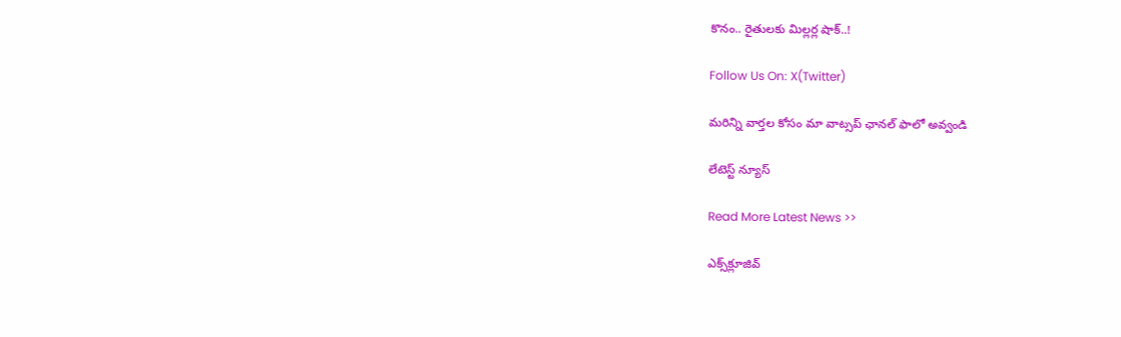కొనం.. రైతుల‌కు మిల్ల‌ర్ల షాక్‌..!

Follow Us On: X(Twitter)

మ‌రిన్ని వార్త‌ల కోసం మా వాట్స‌ప్ ఛాన‌ల్ ఫాలో అవ్వండి

లేటెస్ట్ న్యూస్‌

Read More Latest News >>

ఎక్స్‌క్లూజివ్‌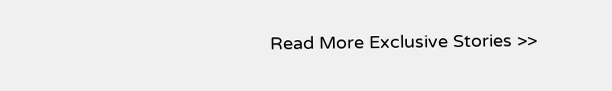Read More Exclusive Stories >>